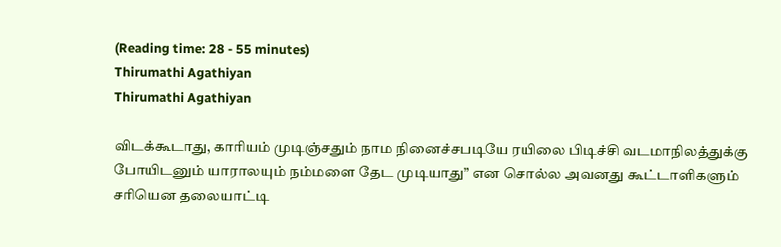(Reading time: 28 - 55 minutes)
Thirumathi Agathiyan
Thirumathi Agathiyan

விடக்கூடாது, காரியம் முடிஞ்சதும் நாம நினைச்சபடியே ரயிலை பிடிச்சி வடமாநிலத்துக்கு போயிடனும் யாராலயும் நம்மளை தேட முடியாது” என சொல்ல அவனது கூட்டாளிகளும் சரியென தலையாட்டி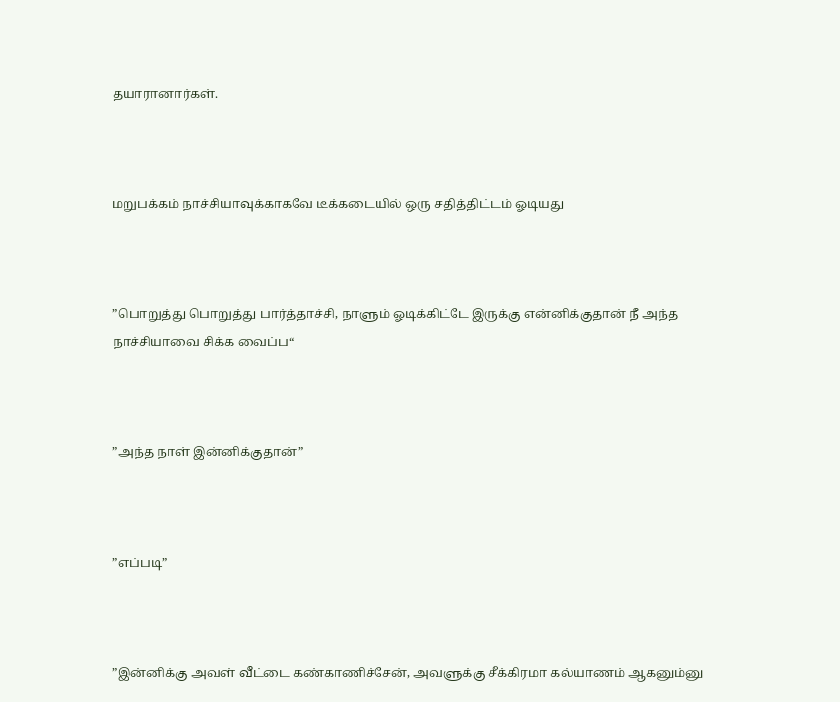தயாரானார்கள்.



மறுபக்கம் நாச்சியாவுக்காகவே டீக்கடையில் ஒரு சதித்திட்டம் ஓடியது



”பொறுத்து பொறுத்து பார்த்தாச்சி, நாளும் ஓடிக்கிட்டே இருக்கு என்னிக்குதான் நீ அந்த நாச்சியாவை சிக்க வைப்ப“



”அந்த நாள் இன்னிக்குதான்”



”எப்படி”



”இன்னிக்கு அவள் வீட்டை கண்காணிச்சேன், அவளுக்கு சீக்கிரமா கல்யாணம் ஆகனும்னு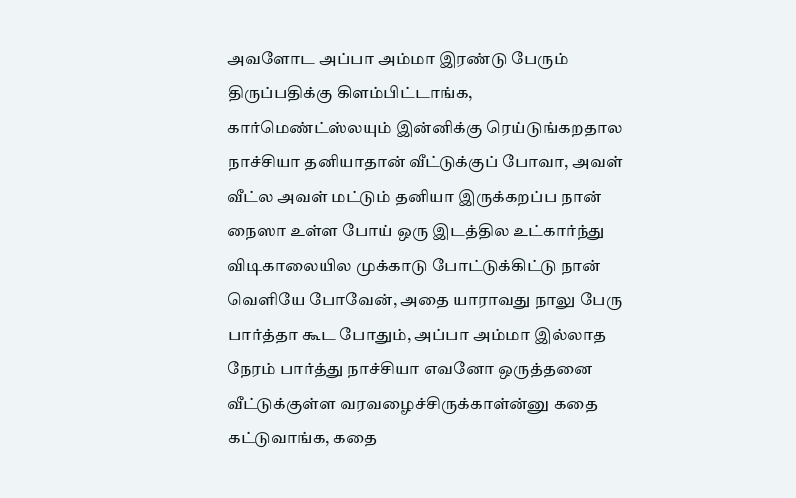அவளோட அப்பா அம்மா இரண்டு பேரும் திருப்பதிக்கு கிளம்பிட்டாங்க, கார்மெண்ட்ஸ்லயும் இன்னிக்கு ரெய்டுங்கறதால நாச்சியா தனியாதான் வீட்டுக்குப் போவா, அவள் வீட்ல அவள் மட்டும் தனியா இருக்கறப்ப நான் நைஸா உள்ள போய் ஒரு இடத்தில உட்கார்ந்து விடிகாலையில முக்காடு போட்டுக்கிட்டு நான் வெளியே போவேன், அதை யாராவது நாலு பேரு பார்த்தா கூட போதும், அப்பா அம்மா இல்லாத நேரம் பார்த்து நாச்சியா எவனோ ஒருத்தனை வீட்டுக்குள்ள வரவழைச்சிருக்காள்ன்னு கதை கட்டுவாங்க, கதை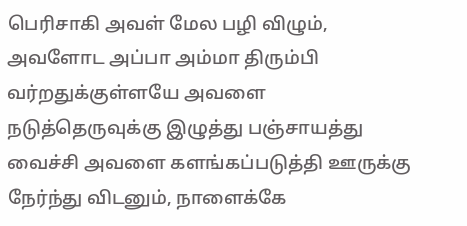பெரிசாகி அவள் மேல பழி விழும், அவளோட அப்பா அம்மா திரும்பி வர்றதுக்குள்ளயே அவளை நடுத்தெருவுக்கு இழுத்து பஞ்சாயத்து வைச்சி அவளை களங்கப்படுத்தி ஊருக்கு நேர்ந்து விடனும், நாளைக்கே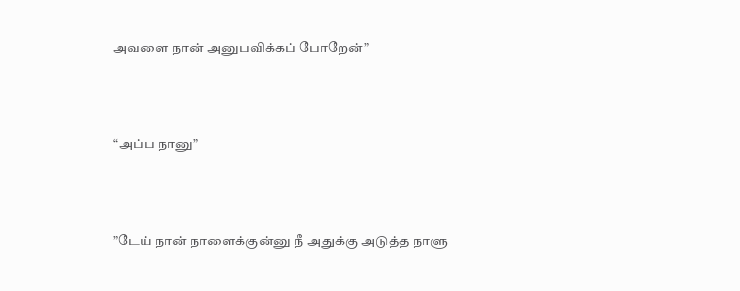அவளை நான் அனுபவிக்கப் போறேன்”



“அப்ப நானு”



”டேய் நான் நாளைக்குன்னு நீ அதுக்கு அடுத்த நாளு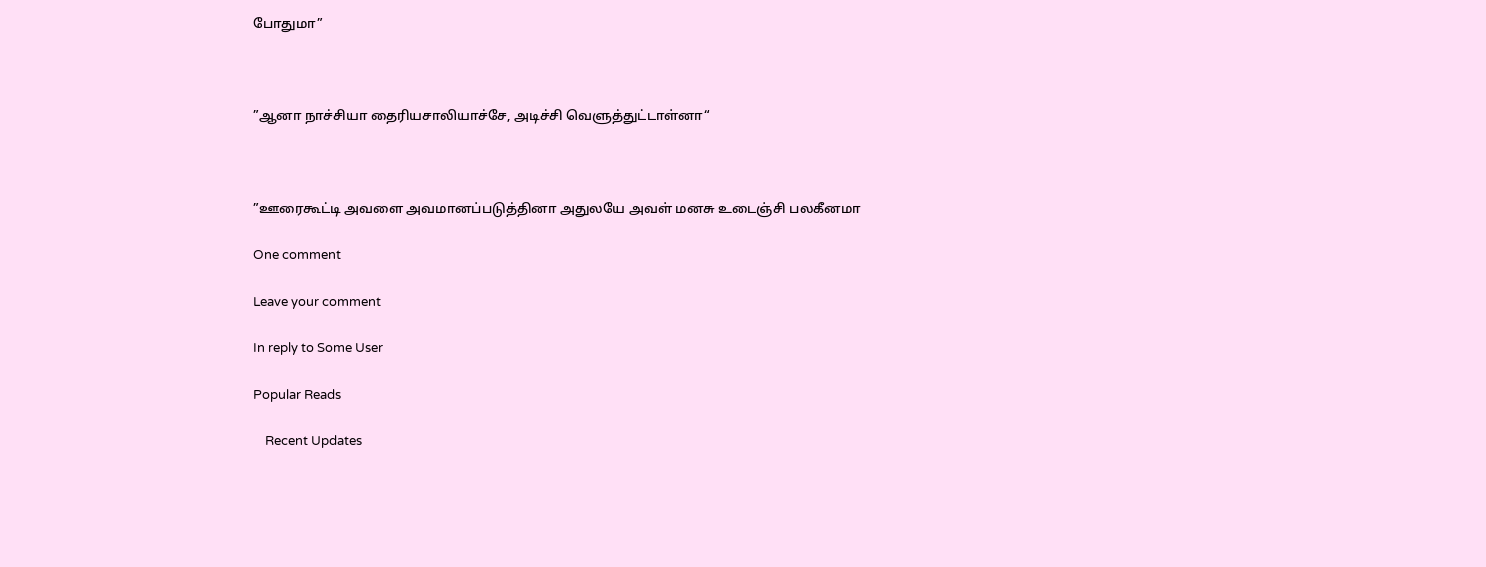போதுமா”



”ஆனா நாச்சியா தைரியசாலியாச்சே, அடிச்சி வெளுத்துட்டாள்னா“



”ஊரைகூட்டி அவளை அவமானப்படுத்தினா அதுலயே அவள் மனசு உடைஞ்சி பலகீனமா

One comment

Leave your comment

In reply to Some User

Popular Reads

    Recent Updates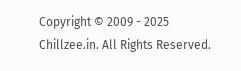Copyright © 2009 - 2025 Chillzee.in. All Rights Reserved.